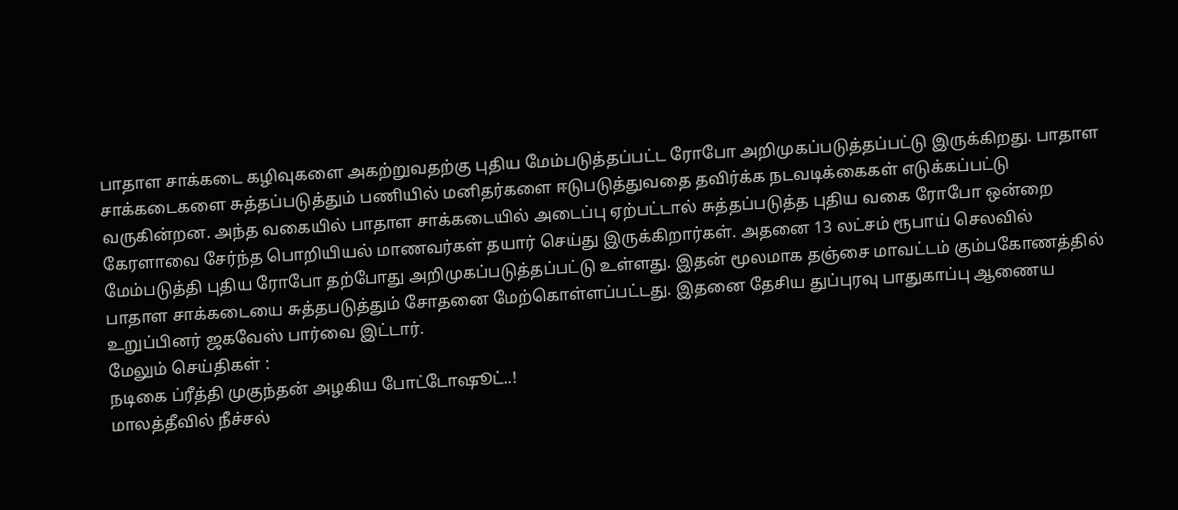பாதாள சாக்கடை கழிவுகளை அகற்றுவதற்கு புதிய மேம்படுத்தப்பட்ட ரோபோ அறிமுகப்படுத்தப்பட்டு இருக்கிறது. பாதாள சாக்கடைகளை சுத்தப்படுத்தும் பணியில் மனிதர்களை ஈடுபடுத்துவதை தவிர்க்க நடவடிக்கைகள் எடுக்கப்பட்டு வருகின்றன. அந்த வகையில் பாதாள சாக்கடையில் அடைப்பு ஏற்பட்டால் சுத்தப்படுத்த புதிய வகை ரோபோ ஒன்றை கேரளாவை சேர்ந்த பொறியியல் மாணவர்கள் தயார் செய்து இருக்கிறார்கள். அதனை 13 லட்சம் ரூபாய் செலவில் மேம்படுத்தி புதிய ரோபோ தற்போது அறிமுகப்படுத்தப்பட்டு உள்ளது. இதன் மூலமாக தஞ்சை மாவட்டம் கும்பகோணத்தில் பாதாள சாக்கடையை சுத்தபடுத்தும் சோதனை மேற்கொள்ளப்பட்டது. இதனை தேசிய துப்புரவு பாதுகாப்பு ஆணைய உறுப்பினர் ஜகவேஸ் பார்வை இட்டார்.
மேலும் செய்திகள் :
நடிகை ப்ரீத்தி முகுந்தன் அழகிய போட்டோஷூட்..!
மாலத்தீவில் நீச்சல்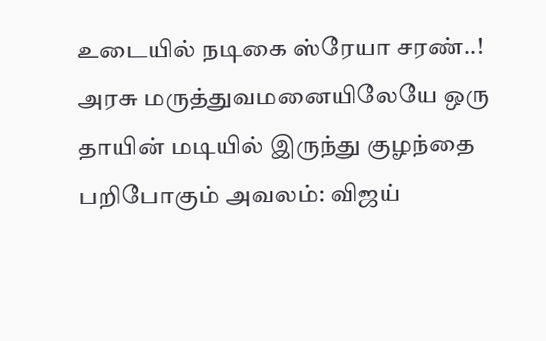உடையில் நடிகை ஸ்ரேயா சரண்..!
அரசு மருத்துவமனையிலேயே ஒரு தாயின் மடியில் இருந்து குழந்தை பறிபோகும் அவலம்: விஜய்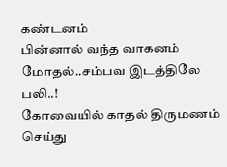கண்டனம்
பின்னால் வந்த வாகனம் மோதல்..சம்பவ இடத்திலே பலி..!
கோவையில் காதல் திருமணம் செய்து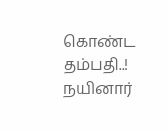கொண்ட தம்பதி..!
நயினார்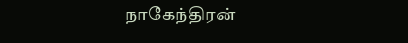நாகேந்திரன்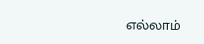எல்லாம்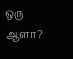ஒரு ஆளா?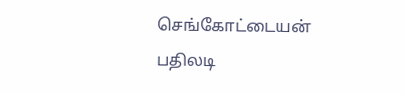செங்கோட்டையன் பதிலடி